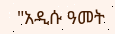"አዲሱ ዓመት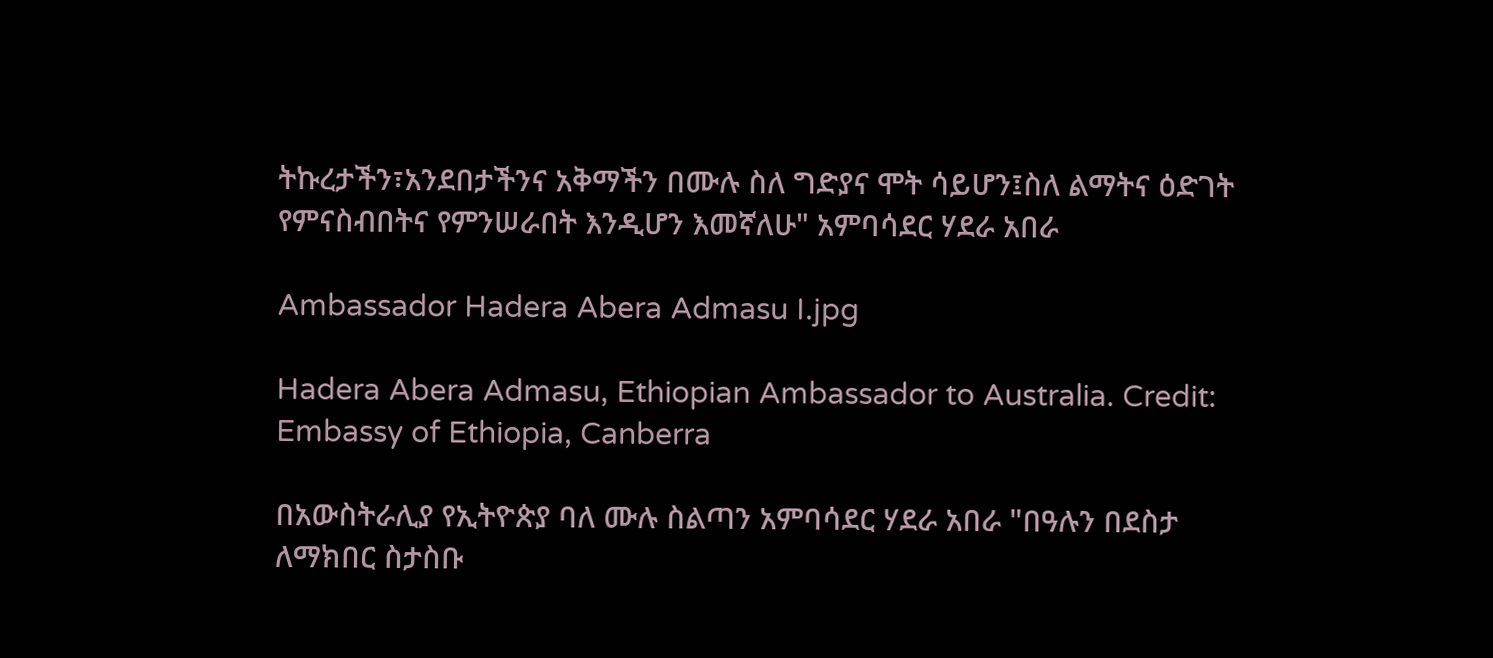ትኩረታችን፣አንደበታችንና አቅማችን በሙሉ ስለ ግድያና ሞት ሳይሆን፤ስለ ልማትና ዕድገት የምናስብበትና የምንሠራበት እንዲሆን እመኛለሁ" አምባሳደር ሃደራ አበራ

Ambassador Hadera Abera Admasu I.jpg

Hadera Abera Admasu, Ethiopian Ambassador to Australia. Credit: Embassy of Ethiopia, Canberra

በአውስትራሊያ የኢትዮጵያ ባለ ሙሉ ስልጣን አምባሳደር ሃደራ አበራ "በዓሉን በደስታ ለማክበር ስታስቡ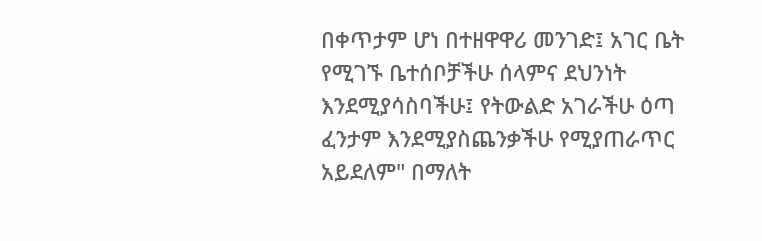በቀጥታም ሆነ በተዘዋዋሪ መንገድ፤ አገር ቤት የሚገኙ ቤተሰቦቻችሁ ሰላምና ደህንነት እንደሚያሳስባችሁ፤ የትውልድ አገራችሁ ዕጣ ፈንታም እንደሚያስጨንቃችሁ የሚያጠራጥር አይደለም" በማለት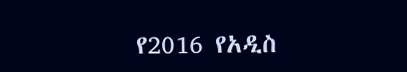የ2016 የአዲስ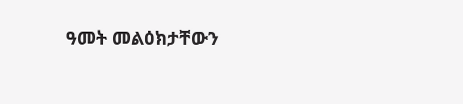ዓመት መልዕክታቸውን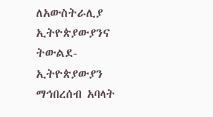ለአውስትራሊያ ኢትዮጵያውያንና ትውልደ-ኢትዮጵያውያን ማኅበረሰብ አባላት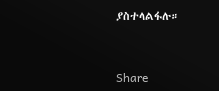ያስተላልፋሉ።



Share